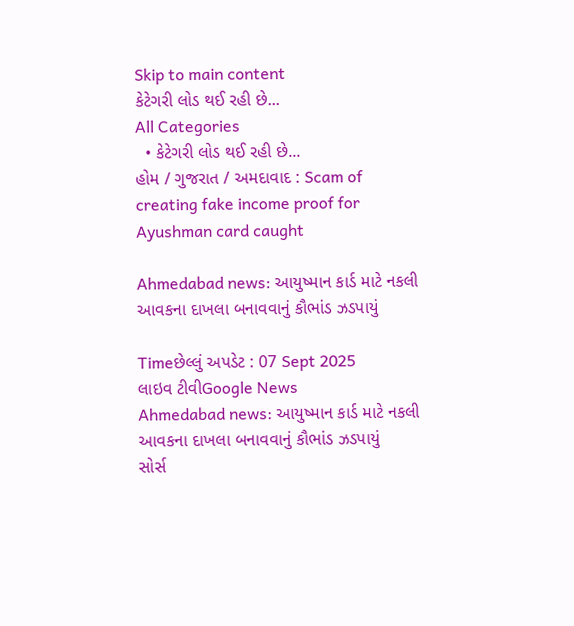Skip to main content
કેટેગરી લોડ થઈ રહી છે...
All Categories
  • કેટેગરી લોડ થઈ રહી છે...
હોમ / ગુજરાત / અમદાવાદ : Scam of creating fake income proof for Ayushman card caught

Ahmedabad news: આયુષ્માન કાર્ડ માટે નકલી આવકના દાખલા બનાવવાનું કૌભાંડ ઝડપાયું

Timeછેલ્લું અપડેટ : 07 Sept 2025
લાઇવ ટીવીGoogle News
Ahmedabad news: આયુષ્માન કાર્ડ માટે નકલી આવકના દાખલા બનાવવાનું કૌભાંડ ઝડપાયું
સોર્સ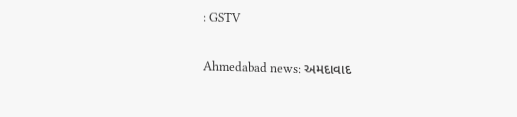: GSTV

Ahmedabad news: અમદાવાદ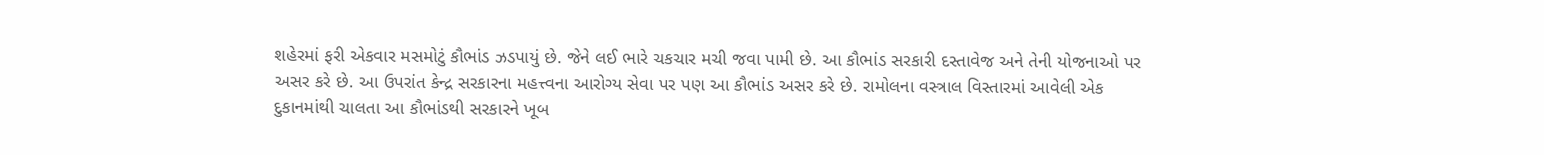શહેરમાં ફરી એકવાર મસમોટું કૌભાંડ ઝડપાયું છે. જેને લઈ ભારે ચકચાર મચી જવા પામી છે. આ કૌભાંડ સરકારી દસ્તાવેજ અને તેની યોજનાઓ પર અસર કરે છે. આ ઉપરાંત કેન્દ્ર સરકારના મહત્ત્વના આરોગ્ય સેવા પર પણ આ કૌભાંડ અસર કરે છે. રામોલના વસ્ત્રાલ વિસ્તારમાં આવેલી એક દુકાનમાંથી ચાલતા આ કૌભાંડથી સરકારને ખૂબ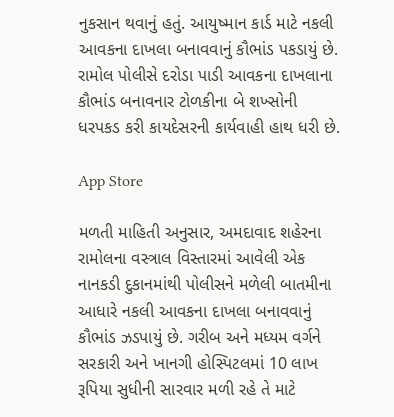નુકસાન થવાનું હતું. આયુષ્માન કાર્ડ માટે નકલી આવકના દાખલા બનાવવાનું કૌભાંડ પકડાયું છે. રામોલ પોલીસે દરોડા પાડી આવકના દાખલાના કૌભાંડ બનાવનાર ટોળકીના બે શખ્સોની ધરપકડ કરી કાયદેસરની કાર્યવાહી હાથ ધરી છે.

App Store

મળતી માહિતી અનુસાર, અમદાવાદ શહેરના રામોલના વસ્ત્રાલ વિસ્તારમાં આવેલી એક નાનકડી દુકાનમાંથી પોલીસને મળેલી બાતમીના આધારે નકલી આવકના દાખલા બનાવવાનું કૌભાંડ ઝડપાયું છે. ગરીબ અને મધ્યમ વર્ગને સરકારી અને ખાનગી હોસ્પિટલમાં 10 લાખ રૂપિયા સુધીની સારવાર મળી રહે તે માટે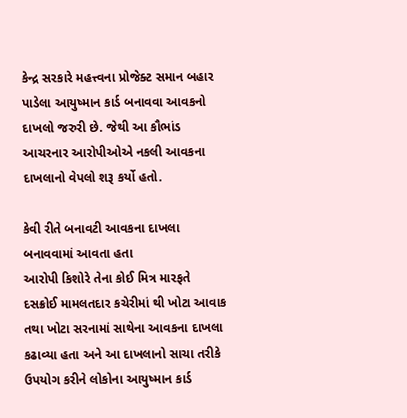કેન્દ્ર સરકારે મહત્ત્વના પ્રોજેક્ટ સમાન બહાર પાડેલા આયુષ્માન કાર્ડ બનાવવા આવકનો દાખલો જરુરી છે. જેથી આ કૌભાંડ આચરનાર આરોપીઓએ નકલી આવકના દાખલાનો વેપલો શરૂ કર્યો હતો.

કેવી રીતે બનાવટી આવકના દાખલા બનાવવામાં આવતા હતા
આરોપી કિશોરે તેના કોઈ મિત્ર મારફતે દસક્રોઈ મામલતદાર કચેરીમાં થી ખોટા આવાક તથા ખોટા સરનામાં સાથેના આવકના દાખલા કઢાવ્યા હતા અને આ દાખલાનો સાચા તરીકે ઉપયોગ કરીને લોકોના આયુષ્માન કાર્ડ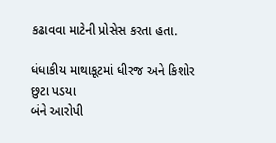કઢાવવા માટેની પ્રોસેસ કરતા હતા.

ધંધાકીય માથાકૂટમાં ધીરજ અને કિશોર છુટા પડયા
બંને આરોપી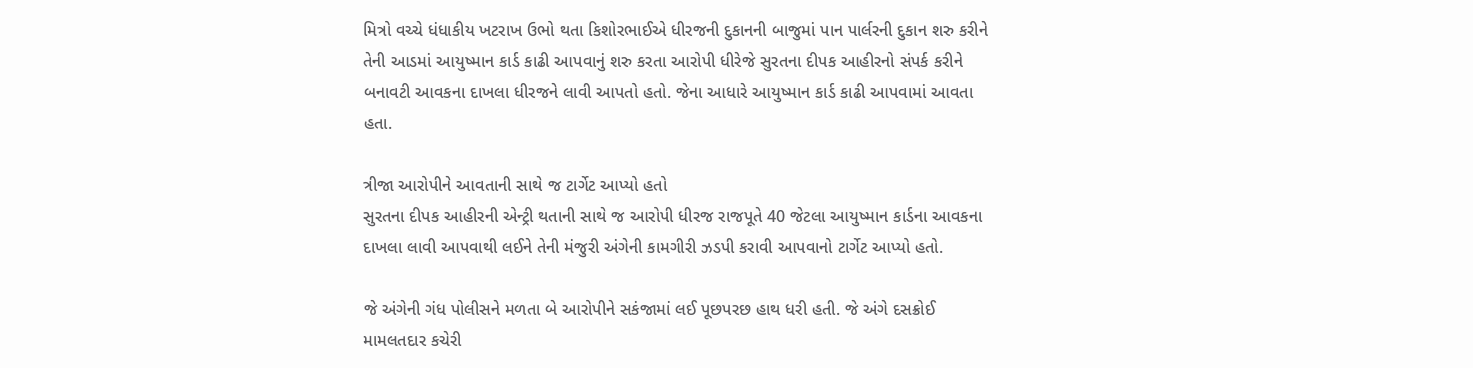મિત્રો વચ્ચે ધંધાકીય ખટરાખ ઉભો થતા કિશોરભાઈએ ધીરજની દુકાનની બાજુમાં પાન પાર્લરની દુકાન શરુ કરીને તેની આડમાં આયુષ્માન કાર્ડ કાઢી આપવાનું શરુ કરતા આરોપી ધીરેજે સુરતના દીપક આહીરનો સંપર્ક કરીને બનાવટી આવકના દાખલા ધીરજને લાવી આપતો હતો. જેના આધારે આયુષ્માન કાર્ડ કાઢી આપવામાં આવતા હતા.

ત્રીજા આરોપીને આવતાની સાથે જ ટાર્ગેટ આપ્યો હતો
સુરતના દીપક આહીરની એન્ટ્રી થતાની સાથે જ આરોપી ધીરજ રાજપૂતે 40 જેટલા આયુષ્માન કાર્ડના આવકના દાખલા લાવી આપવાથી લઈને તેની મંજુરી અંગેની કામગીરી ઝડપી કરાવી આપવાનો ટાર્ગેટ આપ્યો હતો.

જે અંગેની ગંધ પોલીસને મળતા બે આરોપીને સકંજામાં લઈ પૂછપરછ હાથ ધરી હતી. જે અંગે દસક્રોઈ મામલતદાર કચેરી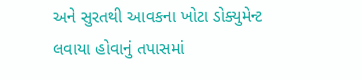અને સુરતથી આવકના ખોટા ડોક્યુમેન્ટ લવાયા હોવાનું તપાસમાં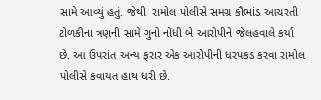સામે આવ્યું હતું. જેથી  રામોલ પોલીસે સમગ્ર કૌભાંડ આચરતી ટોળકીના ત્રણની સામે ગુનો નોંધી બે આરોપીને જેલહવાલે કર્યા છે. આ ઉપરાંત અન્ય ફરાર એક આરોપીની ધરપકડ કરવા રામોલ પોલીસે કવાયત હાથ ધરી છે.